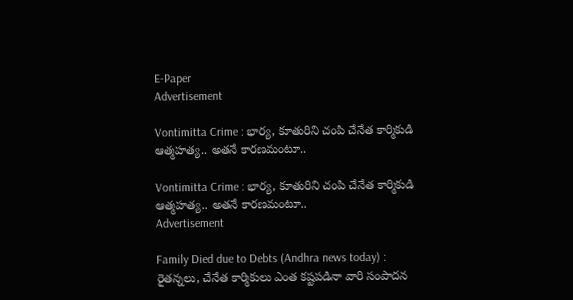E-Paper
Advertisement

Vontimitta Crime : భార్య, కూతురిని చంపి చేనేత కార్మికుడి ఆత్మహత్య.. అతనే కారణమంటూ..

Vontimitta Crime : భార్య, కూతురిని చంపి చేనేత కార్మికుడి ఆత్మహత్య.. అతనే కారణమంటూ..
Advertisement

Family Died due to Debts (Andhra news today) : రైతన్నలు, చేనేత కార్మికులు ఎంత కష్టపడినా వారి సంపాదన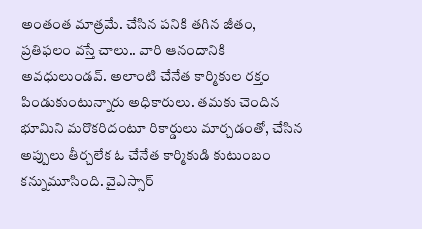అంతంత మాత్రమే. చేసిన పనికి తగిన జీతం, ప్రతిఫలం వస్తే చాలు.. వారి ఆనందానికి అవధులుండవ్. అలాంటి చేనేత కార్మికుల రక్తం పిండుకుంటున్నారు అధికారులు. తమకు చెందిన భూమిని మరొకరిదంటూ రికార్డులు మార్చడంతో, చేసిన అప్పులు తీర్చలేక ఓ చేనేత కార్మికుడి కుటుంబం కన్నుమూసింది. వైఎస్సార్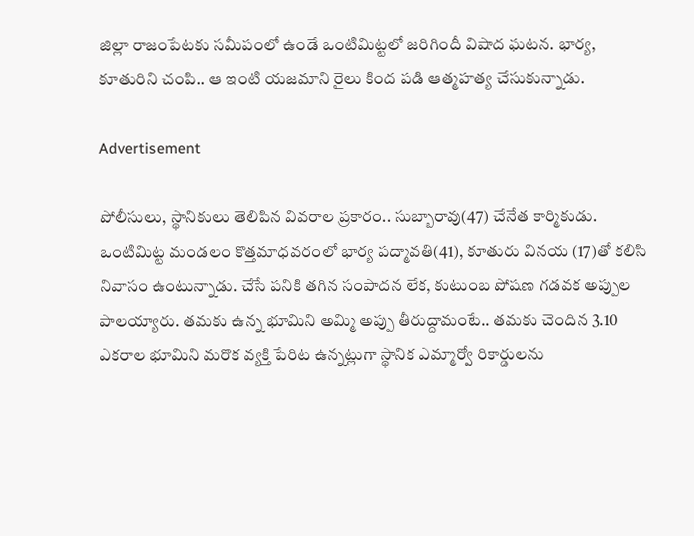జిల్లా రాజంపేటకు సమీపంలో ఉండే ఒంటిమిట్టలో జరిగిందీ విషాద ఘటన. భార్య, కూతురిని చంపి.. ఆ ఇంటి యజమాని రైలు కింద పడి ఆత్మహత్య చేసుకున్నాడు.

Advertisement

పోలీసులు, స్థానికులు తెలిపిన వివరాల ప్రకారం.. సుబ్బారావు(47) చేనేత కార్మికుడు. ఒంటిమిట్ట మండలం కొత్తమాధవరంలో భార్య పద్మావతి(41), కూతురు వినయ (17)తో కలిసి నివాసం ఉంటున్నాడు. చేసే పనికి తగిన సంపాదన లేక, కుటుంబ పోషణ గడవక అప్పుల పాలయ్యారు. తమకు ఉన్న భూమిని అమ్మి అప్పు తీరుద్దామంటే.. తమకు చెందిన 3.10 ఎకరాల భూమిని మరొక వ్యక్తి పేరిట ఉన్నట్లుగా స్థానిక ఎమ్మార్వో రికార్డులను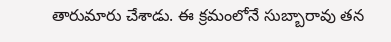తారుమారు చేశాడు. ఈ క్రమంలోనే సుబ్బారావు తన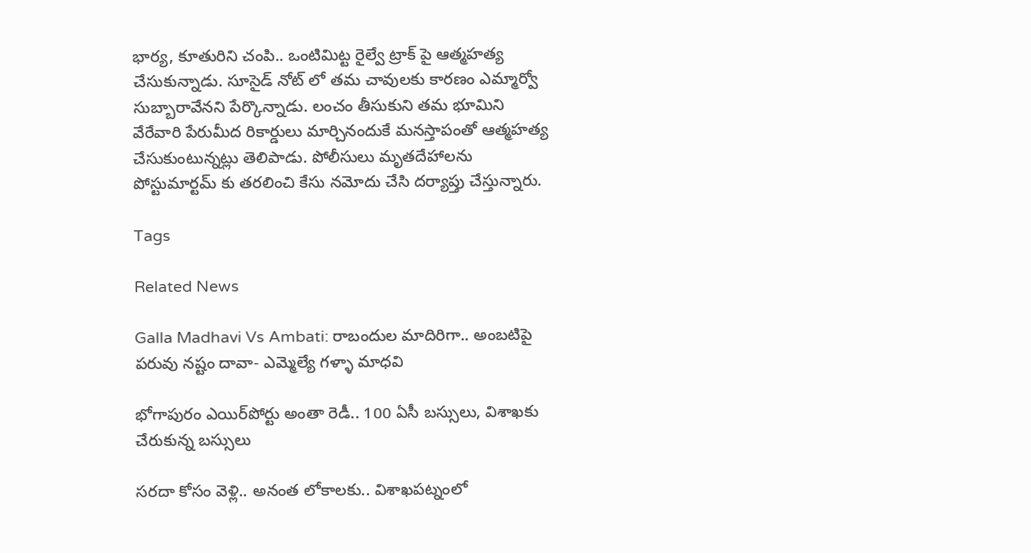భార్య, కూతురిని చంపి.. ఒంటిమిట్ట రైల్వే ట్రాక్ పై ఆత్మహత్య చేసుకున్నాడు. సూసైడ్ నోట్ లో తమ చావులకు కారణం ఎమ్మార్వో సుబ్బారావేనని పేర్కొన్నాడు. లంచం తీసుకుని తమ భూమిని వేరేవారి పేరుమీద రికార్డులు మార్చినందుకే మనస్తాపంతో ఆత్మహత్య చేసుకుంటున్నట్లు తెలిపాడు. పోలీసులు మృతదేహాలను పోస్టుమార్టమ్ కు తరలించి కేసు నమోదు చేసి దర్యాప్తు చేస్తున్నారు.

Tags

Related News

Galla Madhavi Vs Ambati: రాబందుల మాదిరిగా.. అంబటిపై పరువు నష్టం దావా- ఎమ్మెల్యే గళ్ళా మాధవి

భోగాపురం ఎయిర్‌పోర్టు అంతా రెడీ.. 100 ఏసీ బస్సులు, విశాఖకు చేరుకున్న బస్సులు

సరదా కోసం వెళ్లి.. అనంత లోకాలకు.. విశాఖపట్నంలో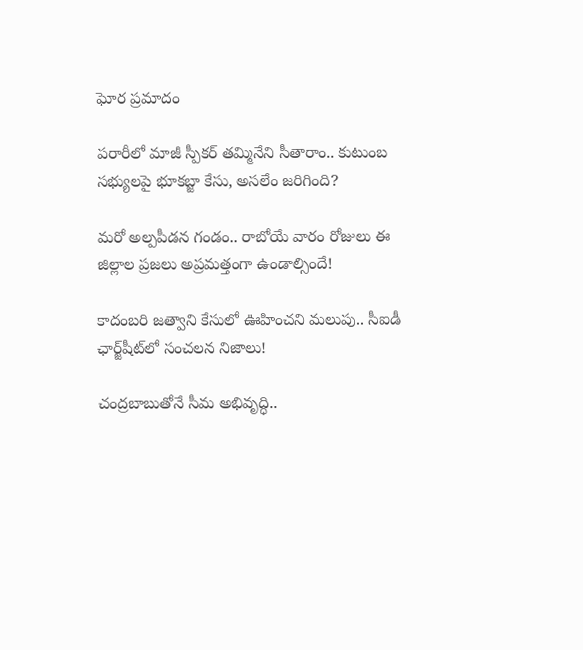ఘోర ప్రమాదం

పరారీలో మాజీ స్పీకర్ తమ్మినేని సీతారాం.. కుటుంబ సభ్యులపై భూకబ్జా కేసు, అసలేం జరిగింది?

మరో అల్పపీడన గండం.. రాబోయే వారం రోజులు ఈ జిల్లాల ప్రజలు అప్రమత్తంగా ఉండాల్సిందే!

కాదంబరి జత్వాని కేసులో ఊహించని మలుపు.. సీఐడీ ఛార్జ్‌షీట్‌లో సంచలన నిజాలు!

చంద్రబాబుతోనే సీమ అభివృద్ధి..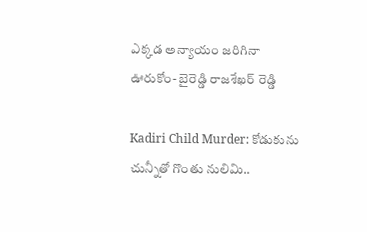ఎక్కడ అన్యాయం జరిగినా ఊరుకోం- బైరెడ్డి రాజశేఖర్ రెడ్డి

Kadiri Child Murder: కోడుకును చున్నీతో గొంతు నులిమి..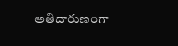అతిదారుణంగా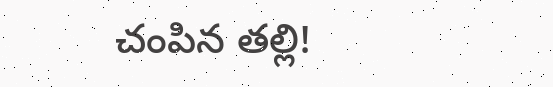చంపిన తల్లి!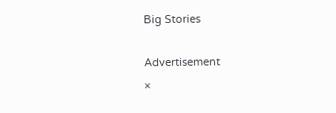Big Stories

Advertisement
×